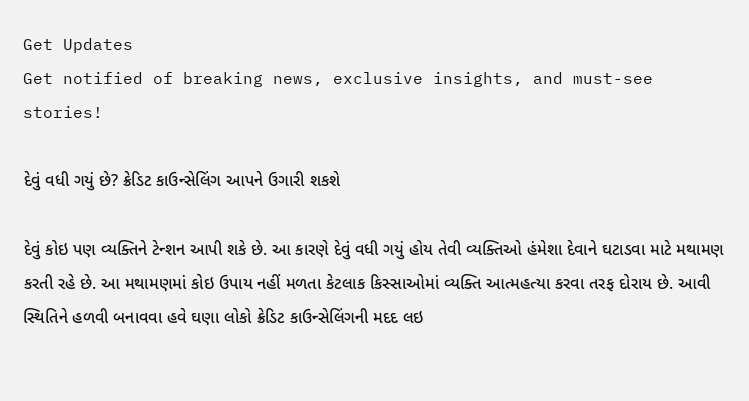Get Updates
Get notified of breaking news, exclusive insights, and must-see stories!

દેવું વધી ગયું છે? ક્રેડિટ કાઉન્સેલિંગ આપને ઉગારી શકશે

દેવું કોઇ પણ વ્યક્તિને ટેન્શન આપી શકે છે. આ કારણે દેવું વધી ગયું હોય તેવી વ્યક્તિઓ હંમેશા દેવાને ઘટાડવા માટે મથામણ કરતી રહે છે. આ મથામણમાં કોઇ ઉપાય નહીં મળતા કેટલાક કિસ્સાઓમાં વ્યક્તિ આત્મહત્યા કરવા તરફ દોરાય છે. આવી સ્થિતિને હળવી બનાવવા હવે ઘણા લોકો ક્રેડિટ કાઉન્સેલિંગની મદદ લઇ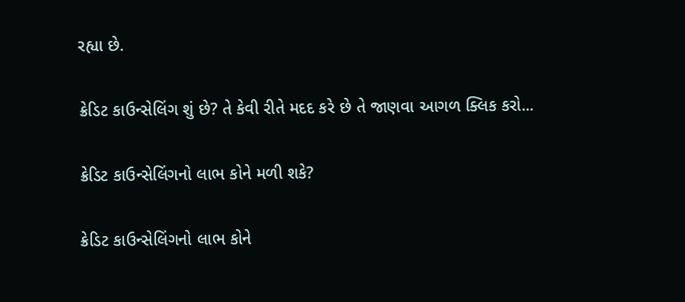રહ્યા છે.

ક્રેડિટ કાઉન્સેલિંગ શું છે? તે કેવી રીતે મદદ કરે છે તે જાણવા આગળ ક્લિક કરો...

ક્રેડિટ કાઉન્સેલિંગનો લાભ કોને મળી શકે?

ક્રેડિટ કાઉન્સેલિંગનો લાભ કોને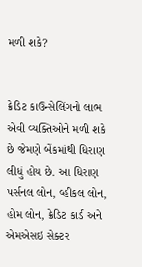મળી શકે?


ક્રેડિટ કાઉન્સેલિંગનો લાભ એવી વ્યક્તિઓને મળી શકે છે જેમણે બેંકમાંથી ધિરાણ લીધું હોય છે. આ ધિરાણ પર્સનલ લોન, વ્હીકલ લોન, હોમ લોન, ક્રેડિટ કાર્ડ અને એમએસઇ સેક્ટર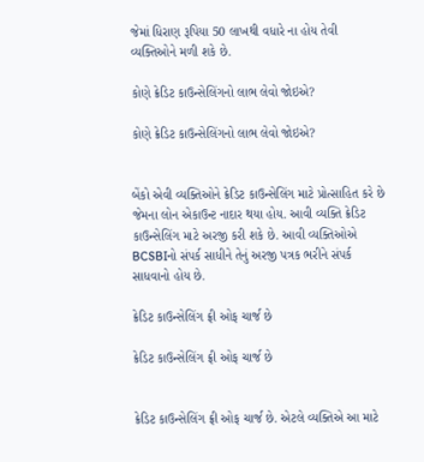જેમાં ધિરાણ રૂપિયા 50 લાખથી વધારે ના હોય તેવી વ્યક્તિઓને મળી શકે છે.

કોણે ક્રેડિટ કાઉન્સેલિંગનો લાભ લેવો જોઇએ?

કોણે ક્રેડિટ કાઉન્સેલિંગનો લાભ લેવો જોઇએ?


બેંકો એવી વ્યક્તિઓને ક્રેડિટ કાઉન્સેલિંગ માટે પ્રોત્સાહિત કરે છે જેમના લોન એકાઉન્ટ નાદાર થયા હોય. આવી વ્યક્તિ ક્રેડિટ કાઉન્સેલિંગ માટે અરજી કરી શકે છે. આવી વ્યક્તિઓએ BCSBIનો સંપર્ક સાધીને તેનું અરજી પત્રક ભરીને સંપર્ક સાધવાનો હોય છે.

ક્રેડિટ કાઉન્સેલિંગ ફ્રી ઓફ ચાર્જ છે

ક્રેડિટ કાઉન્સેલિંગ ફ્રી ઓફ ચાર્જ છે


ક્રેડિટ કાઉન્સેલિંગ ફ્રી ઓફ ચાર્જ છે. એટલે વ્યક્તિએ આ માટે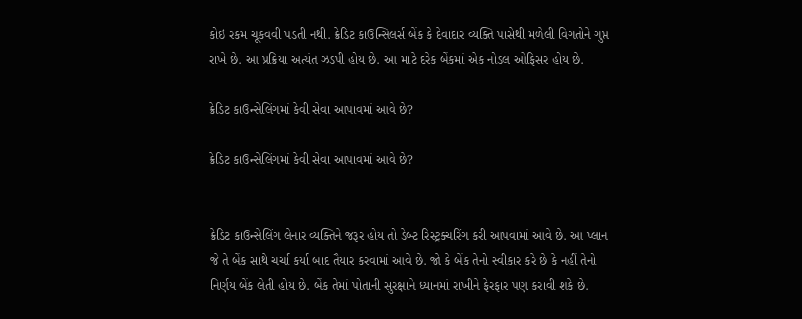કોઇ રકમ ચૂકવવી પડતી નથી. ક્રેડિટ કાઉન્સિલર્સ બેંક કે દેવાદાર વ્યક્તિ પાસેથી મળેલી વિગતોને ગુપ્ત રાખે છે. આ પ્રક્રિયા અત્યંત ઝડપી હોય છે. આ માટે દરેક બેંકમાં એક નોડલ ઓફિસર હોય છે.

ક્રેડિટ કાઉન્સેલિંગમાં કેવી સેવા આપાવમાં આવે છે?

ક્રેડિટ કાઉન્સેલિંગમાં કેવી સેવા આપાવમાં આવે છે?


ક્રેડિટ કાઉન્સેલિંગ લેનાર વ્યક્તિને જરૂર હોય તો ડેબ્ટ રિસ્ટ્રક્ચરિંગ કરી આપવામાં આવે છે. આ પ્લાન જે તે બેંક સાથે ચર્ચા કર્યા બાદ તૈયાર કરવામાં આવે છે. જો કે બેંક તેનો સ્વીકાર કરે છે કે નહીં તેનો નિર્ણય બેંક લેતી હોય છે. બેંક તેમાં પોતાની સુરક્ષાને ધ્યાનમાં રાખીને ફેરફાર પણ કરાવી શકે છે.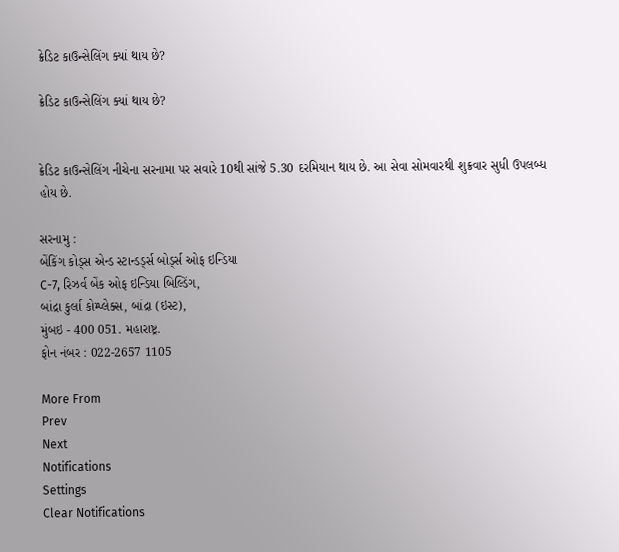ક્રેડિટ કાઉન્સેલિંગ ક્યાં થાય છે?

ક્રેડિટ કાઉન્સેલિંગ ક્યાં થાય છે?


ક્રેડિટ કાઉન્સેલિંગ નીચેના સરનામા પર સવારે 10થી સાંજે 5.30 દરમિયાન થાય છે. આ સેવા સોમવારથી શુક્રવાર સુધી ઉપલબ્ધ હોય છે.

સરનામુ :
બેંકિંગ કોડ્સ એન્ડ સ્ટાન્ડર્ડ્સ બોર્ડ્સ ઓફ ઇન્ડિયા
C-7, રિઝર્વ બેંક ઓફ ઇન્ડિયા બિલ્ડિંગ,
બાંદ્રા કુર્લા કોમ્પ્લેક્સ, બાંદ્રા (ઇસ્ટ),
મુંબઇ - 400 051. મહારાષ્ટ્ર.
ફોન નંબર : 022-2657 1105

More From
Prev
Next
Notifications
Settings
Clear Notifications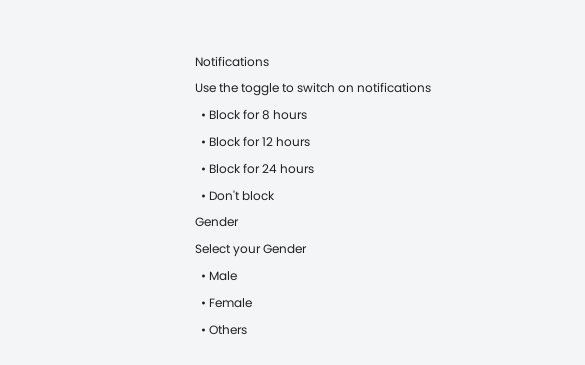Notifications
Use the toggle to switch on notifications
  • Block for 8 hours
  • Block for 12 hours
  • Block for 24 hours
  • Don't block
Gender
Select your Gender
  • Male
  • Female
  • Others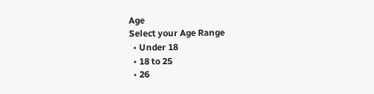Age
Select your Age Range
  • Under 18
  • 18 to 25
  • 26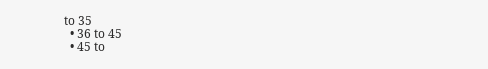to 35
  • 36 to 45
  • 45 to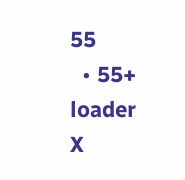55
  • 55+
loader
X